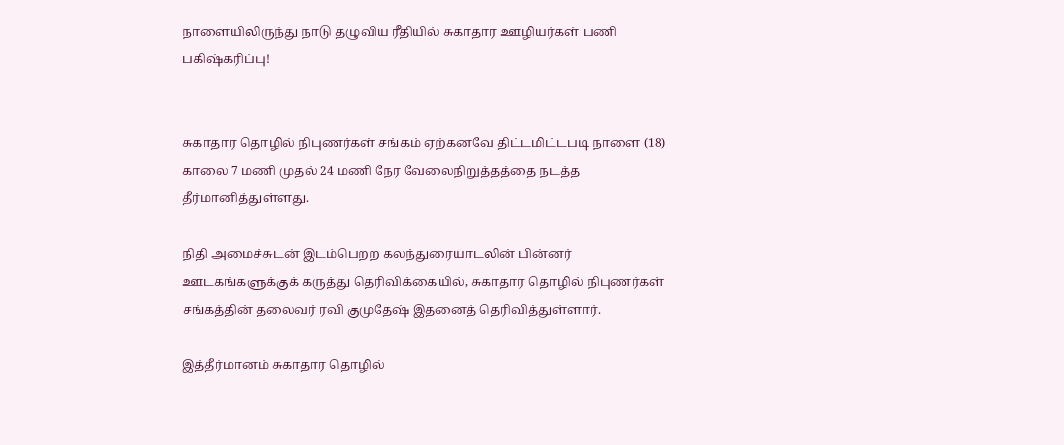நாளையிலிருந்து நாடு தழுவிய ரீதியில் சுகாதார ஊழியர்கள் பணி பகிஷ்கரிப்பு!


சுகாதார தொழில் நிபுணர்கள் சங்கம் ஏற்கனவே திட்டமிட்டபடி நாளை (18) காலை 7 மணி முதல் 24 மணி நேர வேலைநிறுத்தத்தை நடத்த தீர்மானித்துள்ளது.

நிதி அமைச்சுடன் இடம்பெறற கலந்துரையாடலின் பின்னர் ஊடகங்களுக்குக் கருத்து தெரிவிக்கையில், சுகாதார தொழில் நிபுணர்கள் சங்கத்தின் தலைவர் ரவி குமுதேஷ் இதனைத் தெரிவித்துள்ளார்.

இத்தீர்மானம் சுகாதார தொழில்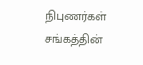நிபுணர்கள் சங்கத்தின்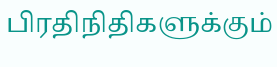பிரதிநிதிகளுக்கும்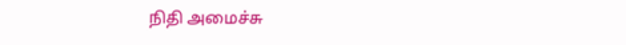நிதி அமைச்சு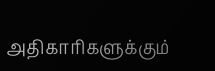அதிகாரிகளுக்கும்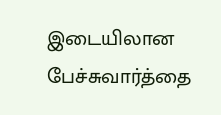இடையிலான பேச்சுவார்த்தை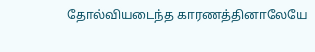தோல்வியடைந்த காரணத்தினாலேயே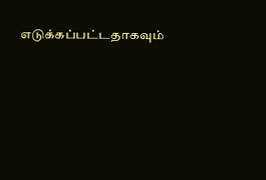எடுக்கப்பட்டதாகவும்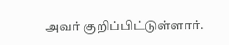அவர் குறிப்பிட்டுள்ளார்.